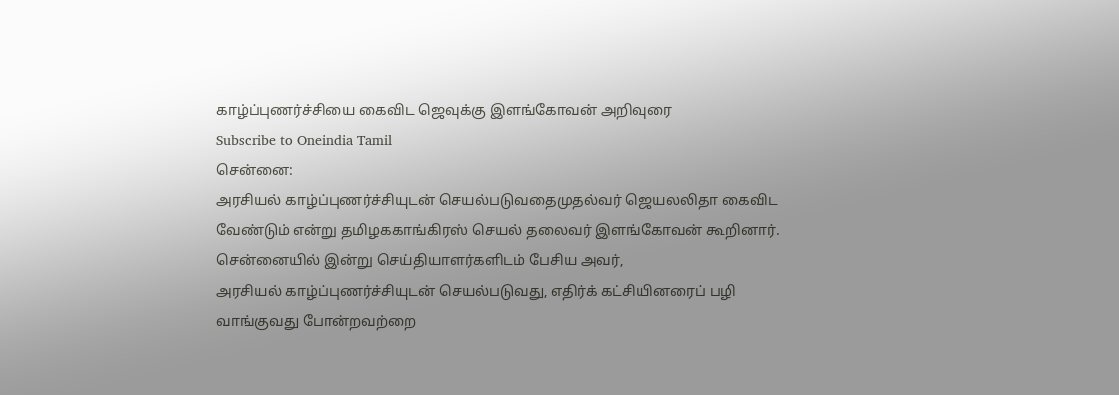காழ்ப்புணர்ச்சியை கைவிட ஜெவுக்கு இளங்கோவன் அறிவுரை
Subscribe to Oneindia Tamil
சென்னை:
அரசியல் காழ்ப்புணர்ச்சியுடன் செயல்படுவதைமுதல்வர் ஜெயலலிதா கைவிட வேண்டும் என்று தமிழககாங்கிரஸ் செயல் தலைவர் இளங்கோவன் கூறினார்.
சென்னையில் இன்று செய்தியாளர்களிடம் பேசிய அவர்,
அரசியல் காழ்ப்புணர்ச்சியுடன் செயல்படுவது, எதிர்க் கட்சியினரைப் பழி வாங்குவது போன்றவற்றை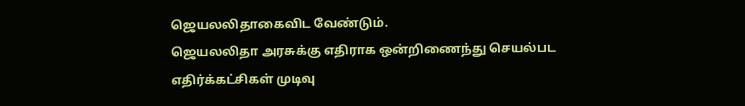ஜெயலலிதாகைவிட வேண்டும்.
ஜெயலலிதா அரசுக்கு எதிராக ஒன்றிணைந்து செயல்பட எதிர்க்கட்சிகள் முடிவு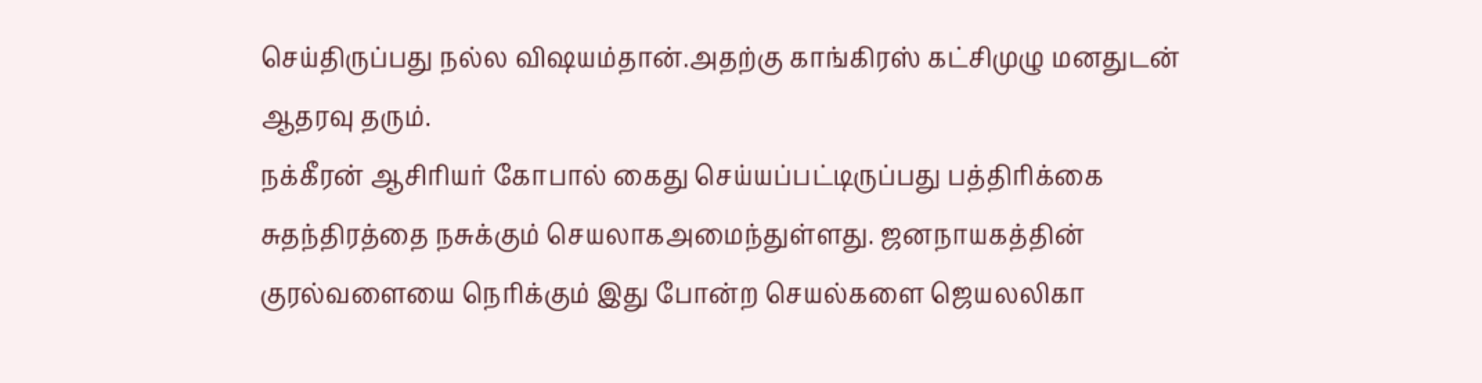செய்திருப்பது நல்ல விஷயம்தான்.அதற்கு காங்கிரஸ் கட்சிமுழு மனதுடன் ஆதரவு தரும்.
நக்கீரன் ஆசிரியர் கோபால் கைது செய்யப்பட்டிருப்பது பத்திரிக்கை சுதந்திரத்தை நசுக்கும் செயலாகஅமைந்துள்ளது. ஜனநாயகத்தின் குரல்வளையை நெரிக்கும் இது போன்ற செயல்களை ஜெயலலிகா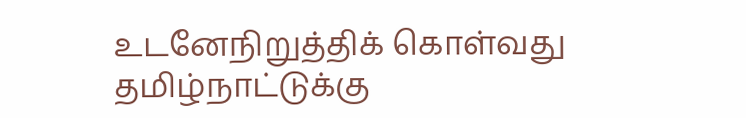உடனேநிறுத்திக் கொள்வது தமிழ்நாட்டுக்கு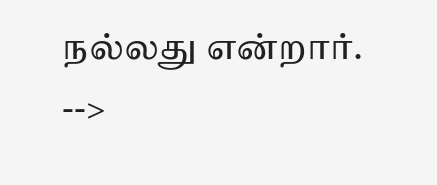நல்லது என்றார்.
-->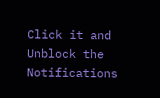Click it and Unblock the Notifications